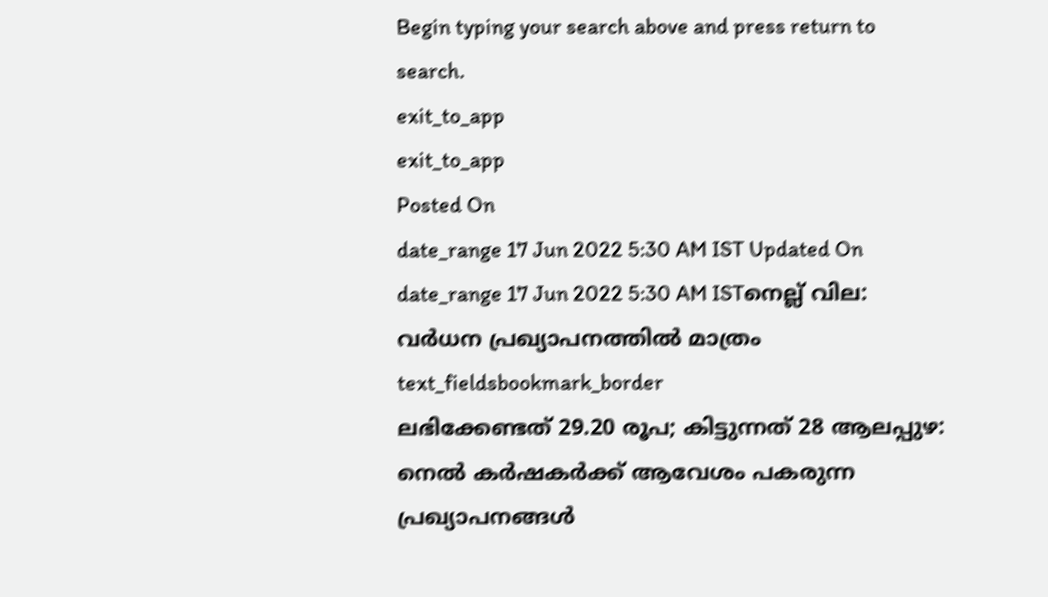Begin typing your search above and press return to search.
exit_to_app
exit_to_app
Posted On
date_range 17 Jun 2022 5:30 AM IST Updated On
date_range 17 Jun 2022 5:30 AM ISTനെല്ല് വില: വർധന പ്രഖ്യാപനത്തിൽ മാത്രം
text_fieldsbookmark_border
ലഭിക്കേണ്ടത് 29.20 രൂപ; കിട്ടുന്നത് 28 ആലപ്പുഴ: നെൽ കർഷകർക്ക് ആവേശം പകരുന്ന പ്രഖ്യാപനങ്ങൾ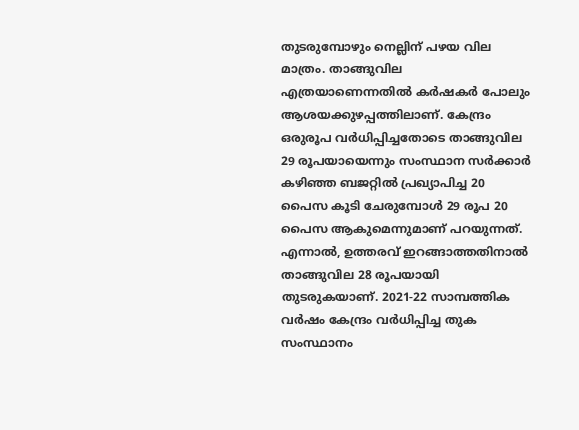തുടരുമ്പോഴും നെല്ലിന് പഴയ വില മാത്രം. താങ്ങുവില എത്രയാണെന്നതിൽ കർഷകർ പോലും ആശയക്കുഴപ്പത്തിലാണ്. കേന്ദ്രം ഒരുരൂപ വർധിപ്പിച്ചതോടെ താങ്ങുവില 29 രൂപയായെന്നും സംസ്ഥാന സർക്കാർ കഴിഞ്ഞ ബജറ്റിൽ പ്രഖ്യാപിച്ച 20 പൈസ കൂടി ചേരുമ്പോൾ 29 രൂപ 20 പൈസ ആകുമെന്നുമാണ് പറയുന്നത്. എന്നാൽ, ഉത്തരവ് ഇറങ്ങാത്തതിനാൽ താങ്ങുവില 28 രൂപയായി തുടരുകയാണ്. 2021-22 സാമ്പത്തിക വർഷം കേന്ദ്രം വർധിപ്പിച്ച തുക സംസ്ഥാനം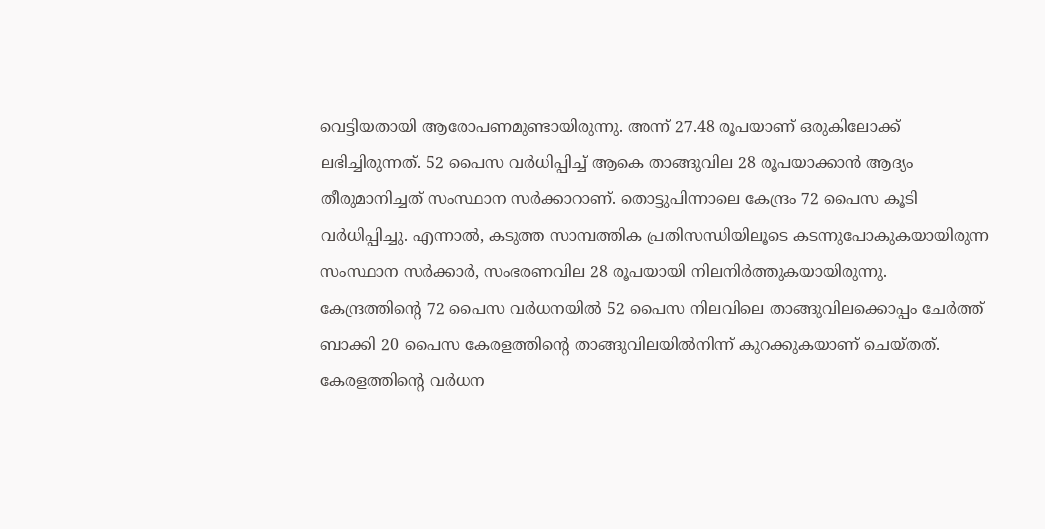വെട്ടിയതായി ആരോപണമുണ്ടായിരുന്നു. അന്ന് 27.48 രൂപയാണ് ഒരുകിലോക്ക് ലഭിച്ചിരുന്നത്. 52 പൈസ വർധിപ്പിച്ച് ആകെ താങ്ങുവില 28 രൂപയാക്കാൻ ആദ്യം തീരുമാനിച്ചത് സംസ്ഥാന സർക്കാറാണ്. തൊട്ടുപിന്നാലെ കേന്ദ്രം 72 പൈസ കൂടി വർധിപ്പിച്ചു. എന്നാൽ, കടുത്ത സാമ്പത്തിക പ്രതിസന്ധിയിലൂടെ കടന്നുപോകുകയായിരുന്ന സംസ്ഥാന സർക്കാർ, സംഭരണവില 28 രൂപയായി നിലനിർത്തുകയായിരുന്നു. കേന്ദ്രത്തിന്റെ 72 പൈസ വർധനയിൽ 52 പൈസ നിലവിലെ താങ്ങുവിലക്കൊപ്പം ചേർത്ത് ബാക്കി 20 പൈസ കേരളത്തിന്റെ താങ്ങുവിലയിൽനിന്ന് കുറക്കുകയാണ് ചെയ്തത്. കേരളത്തിന്റെ വർധന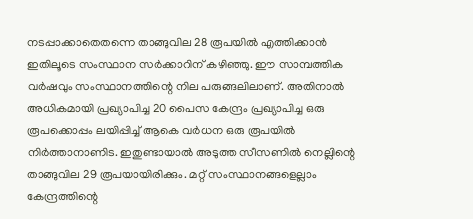നടപ്പാക്കാതെതന്നെ താങ്ങുവില 28 രൂപയിൽ എത്തിക്കാൻ ഇതിലൂടെ സംസ്ഥാന സർക്കാറിന് കഴിഞ്ഞു. ഈ സാമ്പത്തിക വർഷവും സംസ്ഥാനത്തിന്റെ നില പരുങ്ങലിലാണ്. അതിനാൽ അധികമായി പ്രഖ്യാപിച്ച 20 പൈസ കേന്ദ്രം പ്രഖ്യാപിച്ച ഒരു രൂപക്കൊപ്പം ലയിപ്പിച്ച് ആകെ വർധന ഒരു രൂപയിൽ നിർത്താനാണിട. ഇതുണ്ടായാൽ അടുത്ത സീസണിൽ നെല്ലിന്റെ താങ്ങുവില 29 രൂപയായിരിക്കും. മറ്റ് സംസ്ഥാനങ്ങളെല്ലാം കേന്ദ്രത്തിന്റെ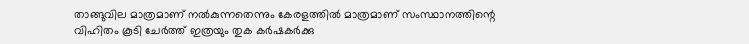താങ്ങുവില മാത്രമാണ് നൽകുന്നതെന്നും കേരളത്തിൽ മാത്രമാണ് സംസ്ഥാനത്തിന്റെ വിഹിതം കൂടി ചേർത്ത് ഇത്രയും തുക കർഷകർക്കു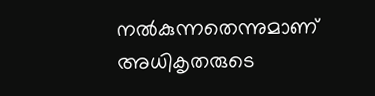നൽകുന്നതെന്നുമാണ് അധികൃതരുടെ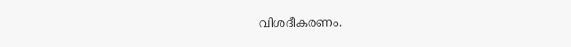വിശദീകരണം.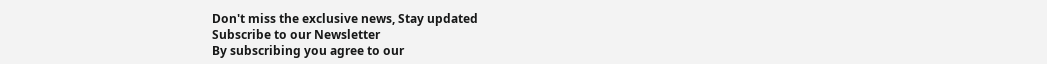Don't miss the exclusive news, Stay updated
Subscribe to our Newsletter
By subscribing you agree to our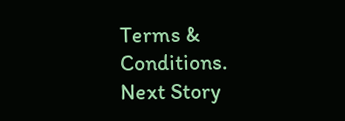Terms & Conditions.
Next Story